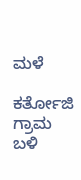ಮಳೆ

ಕರ್ತೋಜಿ ಗ್ರಾಮ ಬಳಿ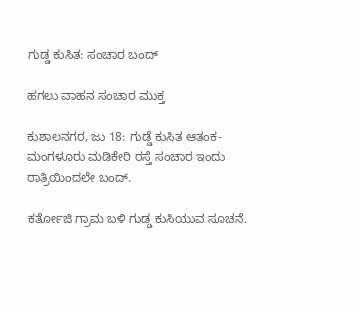ಗುಡ್ಡ ಕುಸಿತ: ಸಂಚಾರ ಬಂದ್

ಹಗಲು ವಾಹನ ಸಂಚಾರ ಮುಕ್ತ

ಕುಶಾಲನಗರ, ಜು 18: ಗುಡ್ಡೆ ಕುಸಿತ ಆತಂಕ-ಮಂಗಳೂರು ಮಡಿಕೇರಿ ರಸ್ತೆ ಸಂಚಾರ ಇಂದು ರಾತ್ರಿಯಿಂದಲೇ ಬಂದ್.

ಕರ್ತೋಜಿ ಗ್ರಾಮ ಬಳಿ ಗುಡ್ಡ ಕುಸಿಯುವ ಸೂಚನೆ.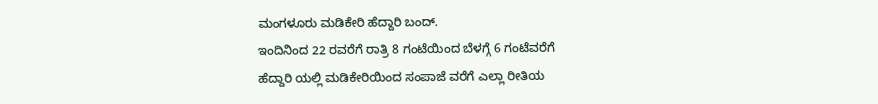ಮಂಗಳೂರು ಮಡಿಕೇರಿ ಹೆದ್ದಾರಿ ಬಂದ್.
ಇಂದಿನಿಂದ 22 ರವರೆಗೆ ರಾತ್ರಿ 8 ಗಂಟೆಯಿಂದ ಬೆಳಗ್ಗೆ 6 ಗಂಟೆವರೆಗೆ
ಹೆದ್ದಾರಿ ಯಲ್ಲಿ ಮಡಿಕೇರಿಯಿಂದ ಸಂಪಾಜೆ ವರೆಗೆ ಎಲ್ಲಾ ರೀತಿಯ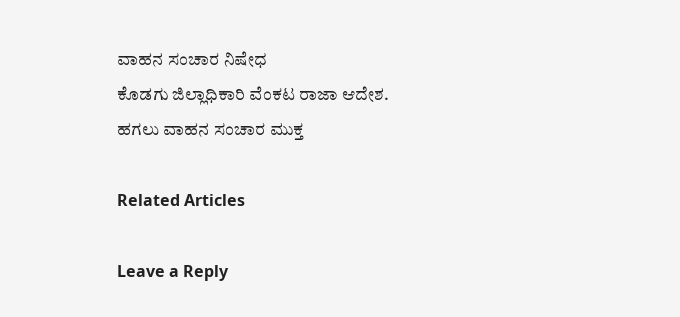ವಾಹನ ಸಂಚಾರ ನಿಷೇಧ
ಕೊಡಗು ಜಿಲ್ಲಾಧಿಕಾರಿ ವೆಂಕಟ ರಾಜಾ ಆದೇಶ.
ಹಗಲು ವಾಹನ ಸಂಚಾರ ಮುಕ್ತ

Related Articles

Leave a Reply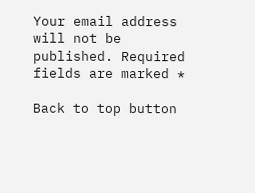Your email address will not be published. Required fields are marked *

Back to top button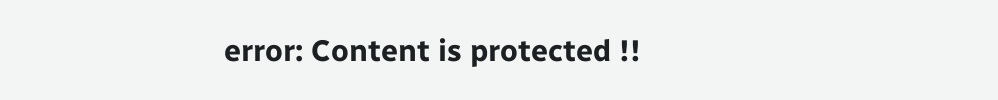error: Content is protected !!